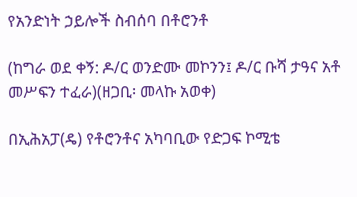የአንድነት ኃይሎች ስብሰባ በቶሮንቶ

(ከግራ ወደ ቀኝ: ዶ/ር ወንድሙ መኮንን፤ ዶ/ር ቡሻ ታዓና አቶ መሥፍን ተፈራ)(ዘጋቢ፡ መላኩ አወቀ)

በኢሕአፓ(ዴ) የቶሮንቶና አካባቢው የድጋፍ ኮሚቴ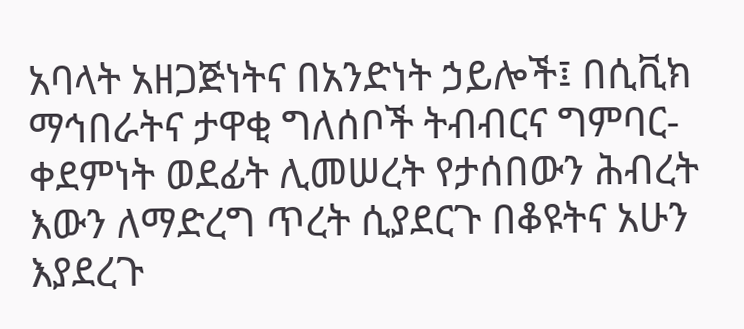አባላት አዘጋጅነትና በአንድነት ኃይሎች፤ በሲቪክ ማኅበራትና ታዋቂ ግለሰቦች ትብብርና ግምባር-ቀደምነት ወደፊት ሊመሠረት የታሰበውን ሕብረት እውን ለማድረግ ጥረት ሲያደርጉ በቆዩትና አሁን እያደረጉ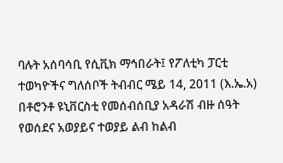ባሉት አሰባሳቢ የሲቪክ ማኅበራት፤ የፖለቲካ ፓርቲ ተወካዮችና ግለሰቦች ትብብር ሜይ 14, 2011 (እ.ኤ.አ) በቶሮንቶ ዩኒቨርስቲ የመሰብሰቢያ አዳራሽ ብዙ ሰዓት የወሰደና አወያይና ተወያይ ልብ ከልብ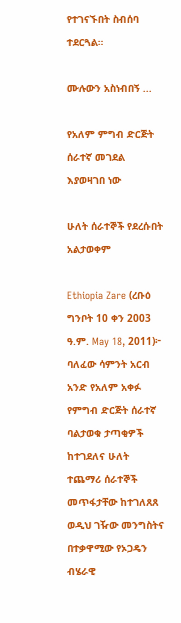የተገናኙበት ስብሰባ ተደርጓል።

ሙሉውን አስነብበኝ ...

የአለም ምግብ ድርጅት ሰራተኛ መገደል እያወዛገበ ነው

ሁለት ሰራተኞች የደረሱበት አልታወቀም

Ethiopia Zare (ረቡዕ ግንቦት 10 ቀን 2003 ዓ.ም. May 18, 2011)፦ ባለፈው ሳምንት አርብ አንድ የአለም አቀፉ የምግብ ድርጅት ሰራተኛ ባልታወቁ ታጣቂዎች ከተገደለና ሁለት ተጨማሪ ሰራተኞች መጥፋታቸው ከተገለጸጸ ወዲህ ገዥው መንግስትና በተቃዋሚው የኦጋዴን ብሄራዊ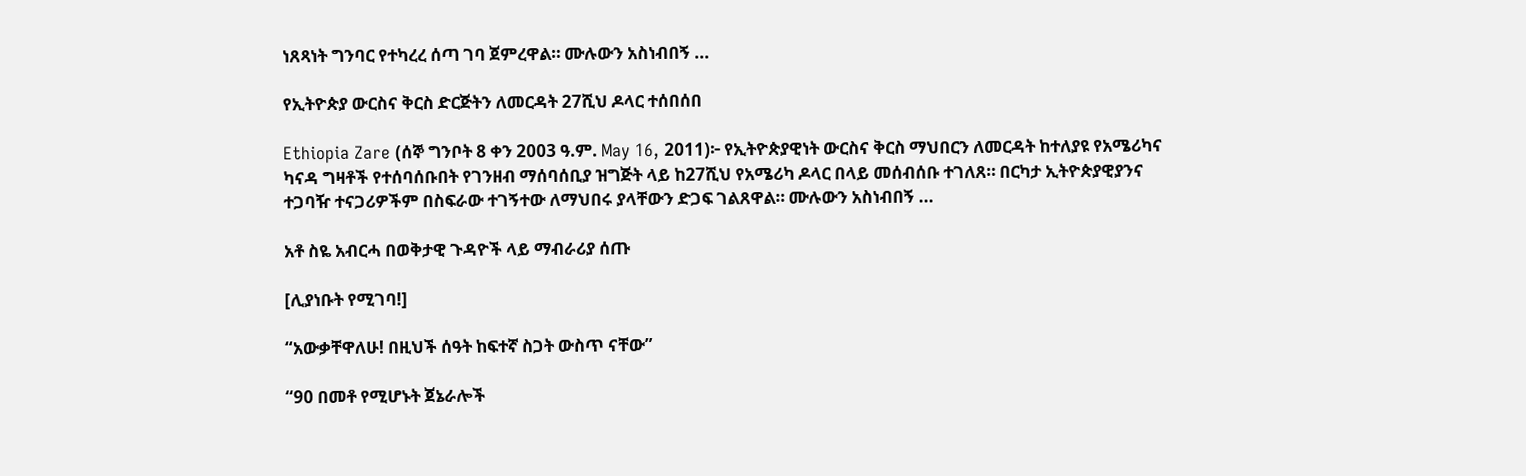ነጸጻነት ግንባር የተካረረ ሰጣ ገባ ጀምረዋል። ሙሉውን አስነብበኝ ...

የኢትዮጵያ ውርስና ቅርስ ድርጅትን ለመርዳት 27ሺህ ዶላር ተሰበሰበ

Ethiopia Zare (ሰኞ ግንቦት 8 ቀን 2003 ዓ.ም. May 16, 2011)፦ የኢትዮጵያዊነት ውርስና ቅርስ ማህበርን ለመርዳት ከተለያዩ የአሜሪካና ካናዳ ግዛቶች የተሰባሰቡበት የገንዘብ ማሰባሰቢያ ዝግጅት ላይ ከ27ሺህ የአሜሪካ ዶላር በላይ መሰብሰቡ ተገለጸ። በርካታ ኢትዮጵያዊያንና ተጋባዥ ተናጋሪዎችም በስፍራው ተገኝተው ለማህበሩ ያላቸውን ድጋፍ ገልጸዋል። ሙሉውን አስነብበኝ ...

አቶ ስዬ አብርሓ በወቅታዊ ጉዳዮች ላይ ማብራሪያ ሰጡ

[ሊያነቡት የሚገባ!]

“አውቃቸዋለሁ! በዚህች ሰዓት ከፍተኛ ስጋት ውስጥ ናቸው”

“90 በመቶ የሚሆኑት ጀኔራሎች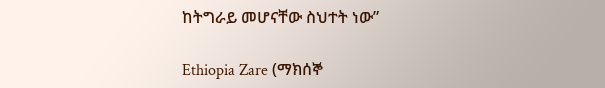ከትግራይ መሆናቸው ስህተት ነው”

Ethiopia Zare (ማክሰኞ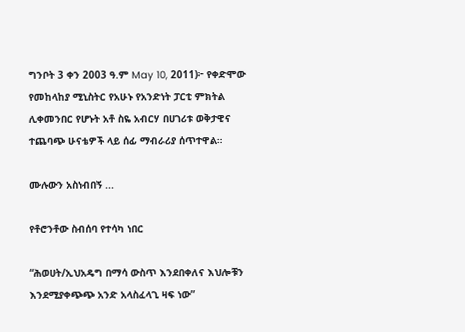ግንቦት 3 ቀን 2003 ዓ.ም May 10, 2011)፦ የቀድሞው የመከላከያ ሚኒስትር የአሁኑ የአንድነት ፓርቲ ምክትል ሊቀመንበር የሆኑት አቶ ስዬ አብርሃ በሀገሪቱ ወቅታዊና ተጨባጭ ሁናቴዎች ላይ ሰፊ ማብራሪያ ሰጥተዋል።

ሙሉውን አስነብበኝ ...

የቶሮንቶው ስብሰባ የተሳካ ነበር

“ሕወሀት/ኢህአዴግ በማሳ ውስጥ እንደበቀለና እህሎቹን እንደሚያቀጭጭ አንድ አላስፈላጊ ዛፍ ነው”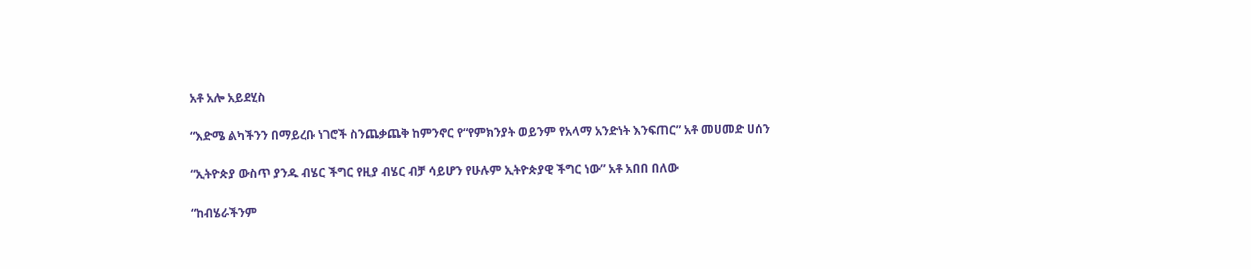አቶ አሎ አይደሂስ

“እድሜ ልካችንን በማይረቡ ነገሮች ስንጨቃጨቅ ከምንኖር የ“የምክንያት ወይንም የአላማ አንድነት እንፍጠር” አቶ መሀመድ ሀሰን

“ኢትዮጵያ ውስጥ ያንዱ ብሄር ችግር የዚያ ብሄር ብቻ ሳይሆን የሁሉም ኢትዮጵያዊ ችግር ነው” አቶ አበበ በለው

“ከብሄራችንም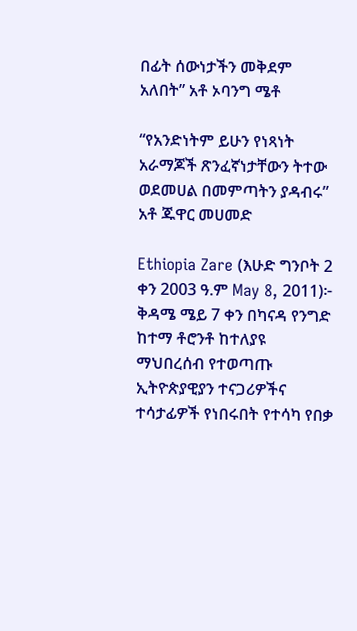በፊት ሰውነታችን መቅደም አለበት” አቶ ኦባንግ ሜቶ

“የአንድነትም ይሁን የነጻነት አራማጆች ጽንፈኛነታቸውን ትተው ወደመሀል በመምጣትን ያዳብሩ” አቶ ጁዋር መሀመድ

Ethiopia Zare (እሁድ ግንቦት 2 ቀን 2003 ዓ.ም May 8, 2011)፦ ቅዳሜ ሜይ 7 ቀን በካናዳ የንግድ ከተማ ቶሮንቶ ከተለያዩ ማህበረሰብ የተወጣጡ ኢትዮጵያዊያን ተናጋሪዎችና ተሳታፊዎች የነበሩበት የተሳካ የበቃ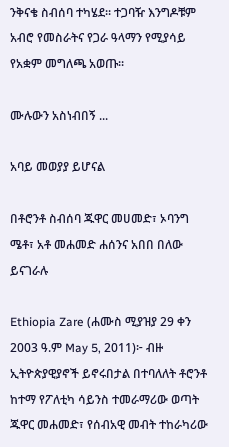ንቅናቄ ስብሰባ ተካሄደ። ተጋባዥ እንግዶቹም አብሮ የመስራትና የጋራ ዓላማን የሚያሳይ የአቋም መግለጫ አወጡ።

ሙሉውን አስነብበኝ ...

አባይ መወያያ ይሆናል

በቶሮንቶ ስብሰባ ጁዋር መሀመድ፣ ኦባንግ ሜቶ፣ አቶ መሐመድ ሐሰንና አበበ በለው ይናገራሉ

Ethiopia Zare (ሐሙስ ሚያዝያ 29 ቀን 2003 ዓ.ም May 5, 2011)፦ ብዙ ኢትዮጵያዊያኖች ይኖሩበታል በተባለለት ቶሮንቶ ከተማ የፖለቲካ ሳይንስ ተመራማሪው ወጣት ጁዋር መሐመድ፣ የሰብአዊ መብት ተከራካሪው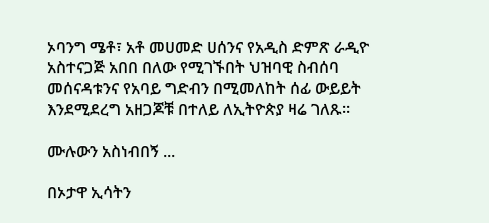ኦባንግ ሜቶ፣ አቶ መሀመድ ሀሰንና የአዲስ ድምጽ ራዲዮ አስተናጋጅ አበበ በለው የሚገኙበት ህዝባዊ ስብሰባ መሰናዳቱንና የአባይ ግድብን በሚመለከት ሰፊ ውይይት እንደሚደረግ አዘጋጆቹ በተለይ ለኢትዮጵያ ዛሬ ገለጹ።

ሙሉውን አስነብበኝ ...

በኦታዋ ኢሳትን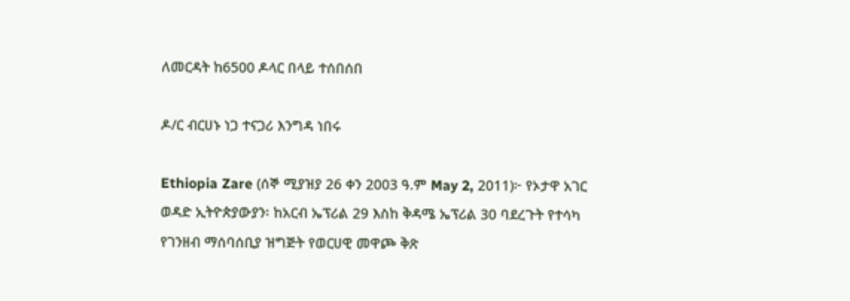ለመርዳት ከ6500 ዶላር በላይ ተሰበሰበ

ዶ/ር ብርሀኑ ነጋ ተናጋሪ እንግዳ ነበሩ

Ethiopia Zare (ሰኞ ሚያዝያ 26 ቀን 2003 ዓ.ም May 2, 2011)፦ የኦታዋ አገር ወዳድ ኢትዮጵያውያን፡ ከአርብ ኤፕሪል 29 እስከ ቅዳሜ ኤፕሪል 30 ባደረጉት የተሳካ የገንዘብ ማሰባሰቢያ ዝግጅት የወርሀዊ መዋጮ ቅጽ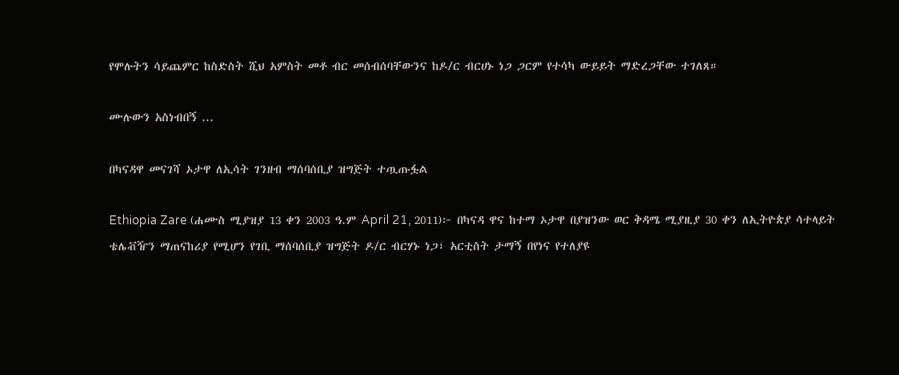የሞሉትን ሳይጨምር ከስድስት ሺህ አምስት መቶ ብር መሰብሰባቸውንና ከዶ/ር ብርሀኑ ነጋ ጋርም የተሳካ ውይይት ማድረጋቸው ተገለጸ።

ሙሉውን አስነብበኝ ...

በካናዳዋ መናገሻ ኦታዋ ለኢሳት ገንዘብ ማሰባሰቢያ ዝግጅት ተጧጡፏል

Ethiopia Zare (ሐሙስ ሚያዝያ 13 ቀን 2003 ዓ.ም April 21, 2011)፦ በካናዳ ዋና ከተማ ኦታዋ በያዝንው ወር ቅዳሜ ሚያዚያ 30 ቀን ለኢትዮጵያ ሳተላይት ቴሌቭዥን ማጠናከሪያ የሚሆን የገቢ ማሰባሰቢያ ዝግጅት ዶ/ር ብርሃኑ ነጋ፣ አርቲስት ታማኝ በየነና የተለያዩ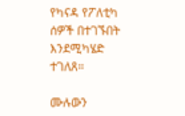የካናዳ የፖለቲካ ሰዎች በተገኙበት እንደሚካሄድ ተገለጸ።

ሙሉውን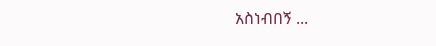አስነብበኝ ...